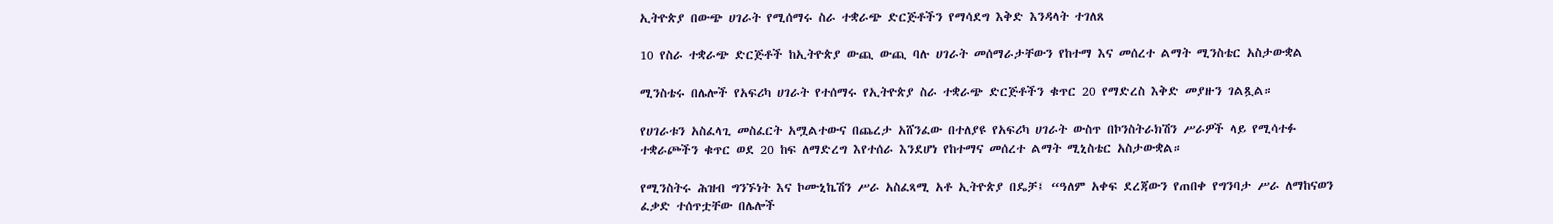ኢትዮጵያ በውጭ ሀገራት የሚሰማሩ ስራ ተቋራጭ ድርጅቶችን የማሳደግ እቅድ እንዳላት ተገለጸ

10 የስራ ተቋራጭ ድርጅቶች ከኢትዮጵያ ውጪ ውጪ ባሉ ሀገራት መሰማራታቸውን የከተማ እና መሰረተ ልማት ሚንስቴር አስታውቋል

ሚንስቴሩ በሌሎች የአፍሪካ ሀገራት የተሰማሩ የኢትዮጵያ ስራ ተቋራጭ ድርጅቶችን ቁጥር 20 የማድረስ እቅድ መያዙን ገልጿል።

የሀገራቱን አስፈላጊ መስፈርት አሟልተውና በጨረታ አሸንፈው በተለያዩ የአፍሪካ ሀገራት ውስጥ በኮንስትራክሽን ሥራዎች ላይ የሚሳተፉ ተቋራጮችን ቁጥር ወደ 20 ከፍ ለማድረግ እየተሰራ እንደሆነ የከተማና መሰረተ ልማት ሚኒስቴር አስታውቋል።

የሚንስትሩ ሕዝብ ግንኙነት እና ኮሙኒኬሽን ሥራ አስፈጻሚ አቶ ኢትዮጵያ በዴቻ፤ “ዓለም አቀፍ ደረጃውን የጠበቀ የግንባታ ሥራ ለማከናወን ፈቃድ ተሰጥቷቸው በሌሎች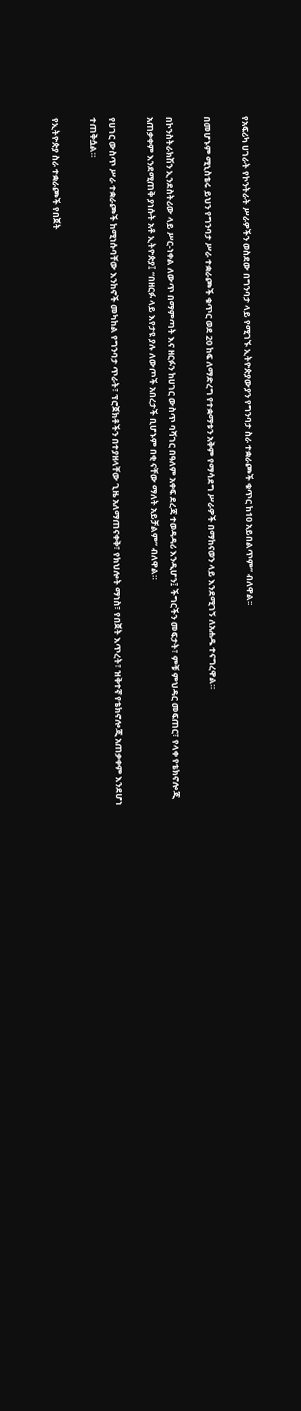የአፍሪካ ሀገራት የኮንትራት ሥራዎችን ወስደው በግንባታ ላይ የሚገኙ ኢትዮጵያውያን የግንባታ ስራ ተቋራጮች ቁጥር ከ10 አይበልጥም” ብለዋል፡፡

በመሆኑም ሚኒስቴሩ ይህን የግንባታ ሥራ ተቋራጮች ቁጥር ወደ 20 ከፍ ለማድረግ የተቋማቱን አቅም የማሳደግ ሥራዎች በማከናወን ላይ እንደሚገኝ ለአሐዱ ተናግረዋል።

በኮንስትራክሽን ኢንደስትሪው ላይ ሥር-ነቀል ለውጥ በማምጣት እና ዘርፉን ከሀገር ውስጥ ባሻገር በዓለም አቀፍ ደረጃ ተወዳዳሪ እንዲሆን፤ ችግርችን መፍታት፣ ምቹ ምህዳር መፍጠር፣ የላቀ የቴክኖሎጂ አጠቃቀም እንደሚጠቅ ያነሱት አቶ ኢትዮጵያ፤ “በዘርፉ ላይ እየታዩ ያሉ ለውጦች አበረታች ቢሆኑም በቂ ናቸው ማለት አይቻልም” ብለዋል።

የሀገር ውስጥ ሥራ ተቋራጮች ከሚነሱባቸው እንከኖች መካከል የግንባታ ጥራት፣ ፕሮጀክቶችን በተያዘላቸው ጊዜ አለማጠናቀቅ፣ የክህሎት ማነስ፣ የበጀት እጥረት፣ ዝቅተኛ የቴክኖሎጂ አጠቃቀም እንደሆነ ተጠቅሷል።

የኢትዮጵያ ስራ ተቋራጮች የበጀት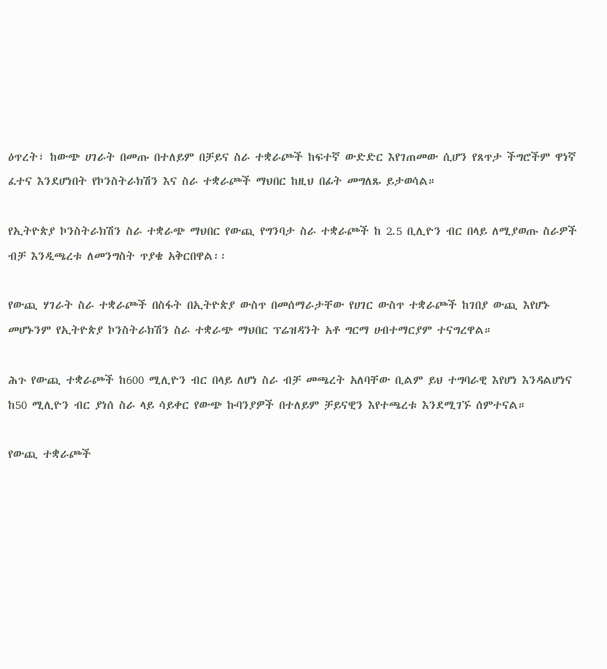ዕጥረት፣ ከውጭ ሀገራት በመጡ በተለይም በቻይና ስራ ተቋራጮች ከፍተኛ ውድድር እየገጠመው ሲሆን የጸጥታ ችግሮችም ዋነኛ ፈተና እንደሆነበት የኮንስትራክሽን እና ስራ ተቋራጮች ማህበር ከዚህ በፊት መግለጹ ይታወሳል።

የኢትዮጵያ ኮንስትራክሽን ስራ ተቋራጭ ማህበር የውጪ የግንባታ ስራ ተቋራጮች ከ 2.5 ቢሊዮን ብር በላይ ለሚያወጡ ስራዎች ብቻ እንዲጫረቱ ለመንግስት ጥያቄ አቅርበዋል፡፡

የውጪ ሃገራት ስራ ተቋራጮች በስፋት በኢትዮጵያ ውስጥ በመሰማራታቸው የሀገር ውስጥ ተቋራጮች ከገበያ ውጪ እየሆኑ መሆኑንም የኢትዮጵያ ኮንስትራክሽን ስራ ተቋራጭ ማህበር ፕሬዝዳንት አቶ ግርማ ሀብተማርያም ተናግረዋል።

ሕጉ የውጪ ተቋራጮች ከ600 ሚሊዮን ብር በላይ ለሆነ ስራ ብቻ መጫረት አለባቸው ቢልም ይህ ተግባራዊ እየሆነ እንዳልሆነና ከ50 ሚሊዮን ብር ያነሰ ስራ ላይ ሳይቀር የውጭ ኩባንያዎች በተለይም ቻይናዊን እየተጫረቱ እንደሚገኙ ሰምተናል።

የውጪ ተቋራጮች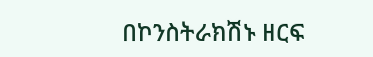በኮንስትራክሽኑ ዘርፍ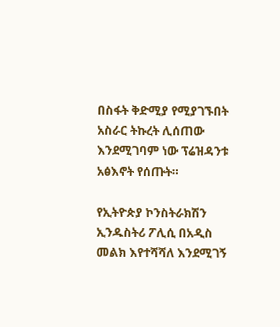በስፋት ቅድሚያ የሚያገኙበት አስራር ትኩረት ሊሰጠው እንደሚገባም ነው ፕሬዝዳንቱ አፅእኖት የሰጡት።

የኢትዮጵያ ኮንስትራክሽን ኢንዱስትሪ ፖሊሲ በአዲስ መልክ እየተሻሻለ እንደሚገኝ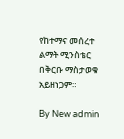የከተማና መሰረተ ልማት ሚንስቴር በቅርቡ ማስታወቁ አይዘነጋም።

By New admin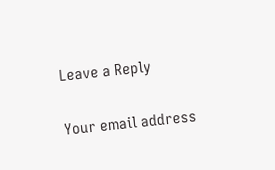Leave a Reply

Your email address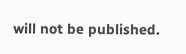will not be published.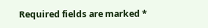Required fields are marked *